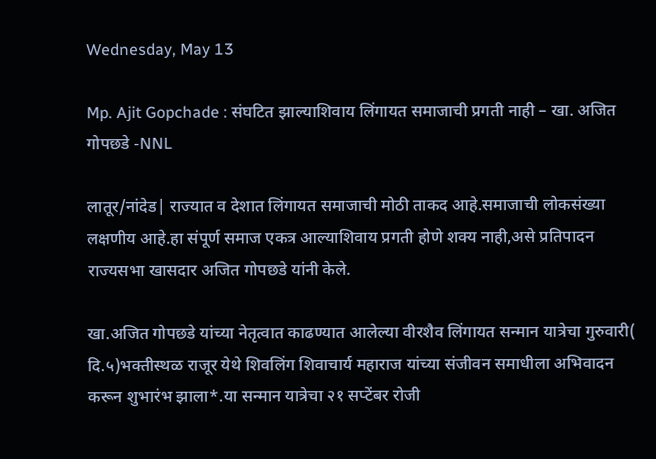Wednesday, May 13

Mp. Ajit Gopchade : संघटित झाल्याशिवाय लिंगायत समाजाची प्रगती नाही – खा. अजित गोपछडे -NNL

लातूर/नांदेड| राज्यात व देशात लिंगायत समाजाची मोठी ताकद आहे.समाजाची लोकसंख्या लक्षणीय आहे.हा संपूर्ण समाज एकत्र आल्याशिवाय प्रगती होणे शक्य नाही,असे प्रतिपादन राज्यसभा खासदार अजित गोपछडे यांनी केले.

खा.अजित गोपछडे यांच्या नेतृत्वात काढण्यात आलेल्या वीरशैव लिंगायत सन्मान यात्रेचा गुरुवारी( दि.५)भक्तीस्थळ राजूर येथे शिवलिंग शिवाचार्य महाराज यांच्या संजीवन समाधीला अभिवादन करून शुभारंभ झाला*.या सन्मान यात्रेचा २१ सप्टेंबर रोजी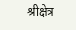श्रीक्षेत्र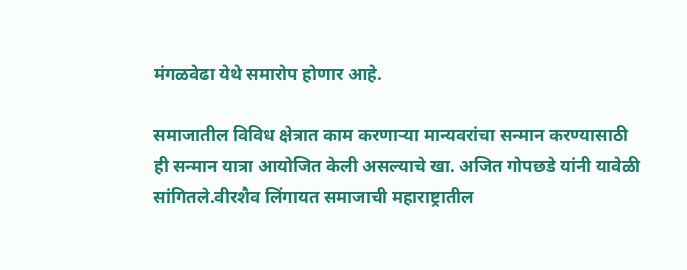मंगळवेढा येथे समारोप होणार आहे.

समाजातील विविध क्षेत्रात काम करणाऱ्या मान्यवरांचा सन्मान करण्यासाठी ही सन्मान यात्रा आयोजित केली असल्याचे खा. अजित गोपछडे यांनी यावेळी सांगितले.वीरशैव लिंगायत समाजाची महाराष्ट्रातील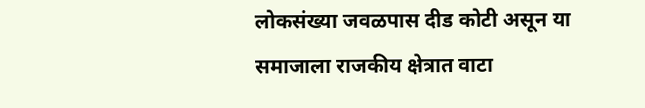लोकसंख्या जवळपास दीड कोटी असून या समाजाला राजकीय क्षेत्रात वाटा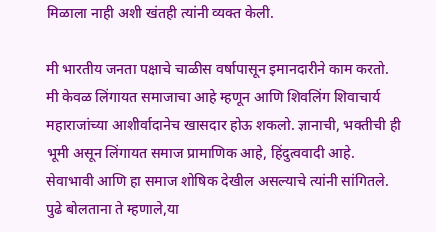मिळाला नाही अशी खंतही त्यांनी व्यक्त केली.

मी भारतीय जनता पक्षाचे चाळीस वर्षापासून इमानदारीने काम करतो. मी केवळ लिंगायत समाजाचा आहे म्हणून आणि शिवलिंग शिवाचार्य महाराजांच्या आशीर्वादानेच खासदार होऊ शकलो. ज्ञानाची, भक्तीची ही भूमी असून लिंगायत समाज प्रामाणिक आहे, हिंदुत्ववादी आहे. सेवाभावी आणि हा समाज शोषिक देखील असल्याचे त्यांनी सांगितले. पुढे बोलताना ते म्हणाले,या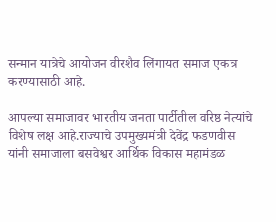सन्मान यात्रेचे आयोजन वीरशैव लिंगायत समाज एकत्र करण्यासाठी आहे.

आपल्या समाजावर भारतीय जनता पार्टीतील वरिष्ठ नेत्यांचे विशेष लक्ष आहे.राज्याचे उपमुख्यमंत्री देवेंद्र फडणवीस यांनी समाजाला बसवेश्वर आर्थिक विकास महामंडळ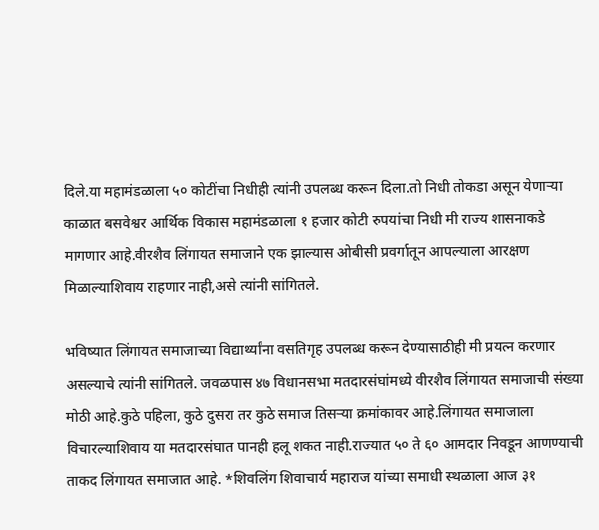दिले.या महामंडळाला ५० कोटींचा निधीही त्यांनी उपलब्ध करून दिला.तो निधी तोकडा असून येणाऱ्या काळात बसवेश्वर आर्थिक विकास महामंडळाला १ हजार कोटी रुपयांचा निधी मी राज्य शासनाकडे मागणार आहे.वीरशैव लिंगायत समाजाने एक झाल्यास ओबीसी प्रवर्गातून आपल्याला आरक्षण मिळाल्याशिवाय राहणार नाही,असे त्यांनी सांगितले.

भविष्यात लिंगायत समाजाच्या विद्यार्थ्यांना वसतिगृह उपलब्ध करून देण्यासाठीही मी प्रयत्न करणार असल्याचे त्यांनी सांगितले. जवळपास ४७ विधानसभा मतदारसंघांमध्ये वीरशैव लिंगायत समाजाची संख्या मोठी आहे.कुठे पहिला, कुठे दुसरा तर कुठे समाज तिसऱ्या क्रमांकावर आहे.लिंगायत समाजाला विचारल्याशिवाय या मतदारसंघात पानही हलू शकत नाही.राज्यात ५० ते ६० आमदार निवडून आणण्याची ताकद लिंगायत समाजात आहे. *शिवलिंग शिवाचार्य महाराज यांच्या समाधी स्थळाला आज ३१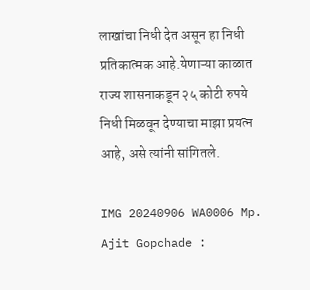लाखांचा निधी देत असून हा निधी प्रतिकात्मक आहे.येणाऱ्या काळात राज्य शासनाकडून २५ कोटी रुपये निधी मिळवून देण्याचा माझा प्रयत्न आहे, असे त्यांनी सांगितले.

IMG 20240906 WA0006 Mp. Ajit Gopchade :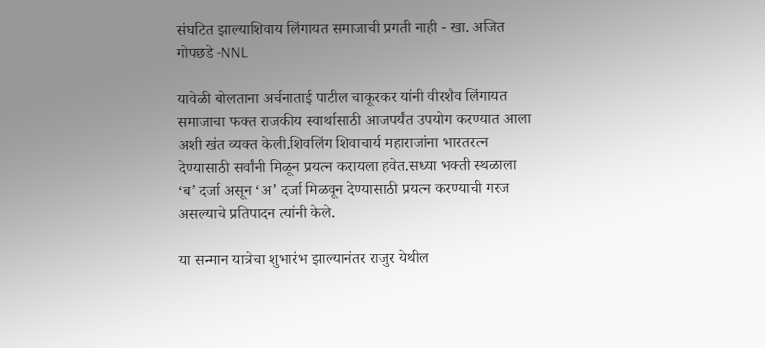संघटित झाल्याशिवाय लिंगायत समाजाची प्रगती नाही - खा. अजित गोपछडे -NNL

यावेळी बोलताना अर्चनाताई पाटील चाकूरकर यांनी वीरशैव लिंगायत समाजाचा फक्त राजकीय स्वार्थासाठी आजपर्यंत उपयोग करण्यात आला अशी खंत व्यक्त केली.शिवलिंग शिवाचार्य महाराजांना भारतरत्न देण्यासाठी सर्वांनी मिळून प्रयत्न करायला हवेत.सध्या भक्ती स्थळाला ‘ब’ दर्जा असून ‘अ’ दर्जा मिळवून देण्यासाठी प्रयत्न करण्याची गरज असल्याचे प्रतिपादन त्यांनी केले.

या सन्मान यात्रेचा शुभारंभ झाल्यानंतर राजुर येथील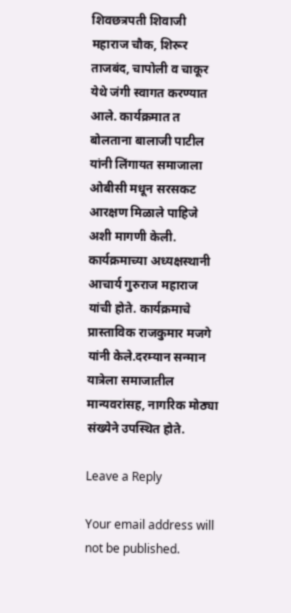शिवछत्रपती शिवाजी महाराज चौक, शिरूर ताजबंद, चापोली व चाकूर येथे जंगी स्वागत करण्यात आले. कार्यक्रमात त बोलताना बालाजी पाटील यांनी लिंगायत समाजाला ओबीसी मधून सरसकट आरक्षण मिळाले पाहिजे अशी मागणी केली. कार्यक्रमाच्या अध्यक्षस्थानी आचार्य गुरुराज महाराज यांची होते. कार्यक्रमाचे प्रास्ताविक राजकुमार मजगे यांनी केले.दरम्यान सन्मान यात्रेला समाजातील मान्यवरांसह, नागरिक मोठ्या संख्येने उपस्थित होते.

Leave a Reply

Your email address will not be published.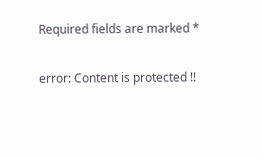Required fields are marked *

error: Content is protected !!